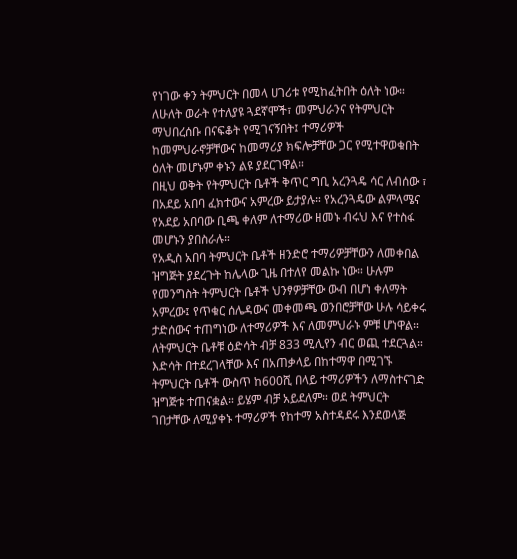የነገው ቀን ትምህርት በመላ ሀገሪቱ የሚከፈትበት ዕለት ነው። ለሁለት ወራት የተለያዩ ጓደኛሞች፣ መምህራንና የትምህርት ማህበረሰቡ በናፍቆት የሚገናኝበት፤ ተማሪዎች ከመምህራኖቻቸውና ከመማሪያ ክፍሎቻቸው ጋር የሚተዋወቁበት ዕለት መሆኑም ቀኑን ልዩ ያደርገዋል።
በዚህ ወቅት የትምህርት ቤቶች ቅጥር ግቢ አረንጓዴ ሳር ለብሰው ፣ በአደይ አበባ ፈክተውና አምረው ይታያሉ። የአረንጓዴው ልምላሜና የአደይ አበባው ቢጫ ቀለም ለተማሪው ዘመኑ ብሩህ እና የተስፋ መሆኑን ያበስራሉ።
የአዲስ አበባ ትምህርት ቤቶች ዘንድሮ ተማሪዎቻቸውን ለመቀበል ዝግጅት ያደረጉት ከሌላው ጊዜ በተለየ መልኩ ነው። ሁሉም የመንግስት ትምህርት ቤቶች ህንፃዎቻቸው ውብ በሆነ ቀለማት አምረው፤ የጥቁር ሰሌዳውና መቀመጫ ወንበሮቻቸው ሁሉ ሳይቀሩ ታድሰውና ተጠግነው ለተማሪዎች እና ለመምህራኑ ምቹ ሆነዋል።
ለትምህርት ቤቶቹ ዕድሳት ብቻ 833 ሚሊየን ብር ወጪ ተደርጓል። እድሳት በተደረገላቸው እና በአጠቃላይ በከተማዋ በሚገኙ ትምህርት ቤቶች ውስጥ ከ600ሺ በላይ ተማሪዎችን ለማስተናገድ ዝግጅቱ ተጠናቋል። ይሄም ብቻ አይደለም። ወደ ትምህርት ገበታቸው ለሚያቀኑ ተማሪዎች የከተማ አስተዳደሩ እንደወላጅ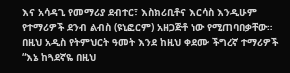እና አሳዳጊ የመማሪያ ደብተር፣ እስክሪቢቶና እርሳስ እንዲሁም የተማሪዎች ደንብ ልብስ (ዩኒፎርም) አዘጋጅቶ ነው የሚጠባበቃቸው።
በዚህ አዲስ የትምህርት ዓመት እንደ ከዚህ ቀደሙ ችግረኛ ተማሪዎች “እኔ ከጓደኛዬ በዚህ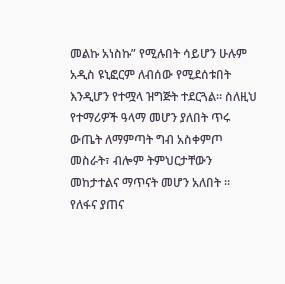መልኩ አነስኩ” የሚሉበት ሳይሆን ሁሉም አዲስ ዩኒፎርም ለብሰው የሚደሰቱበት እንዲሆን የተሟላ ዝግጅት ተደርጓል። ስለዚህ የተማሪዎች ዓላማ መሆን ያለበት ጥሩ ውጤት ለማምጣት ግብ አስቀምጦ መስራት፣ ብሎም ትምህርታቸውን መከታተልና ማጥናት መሆን አለበት ። የለፋና ያጠና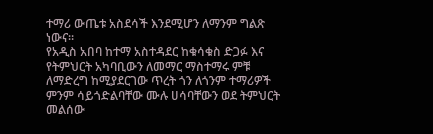ተማሪ ውጤቱ አስደሳች እንደሚሆን ለማንም ግልጽ ነውና።
የአዲስ አበባ ከተማ አስተዳደር ከቁሳቁስ ድጋፉ እና የትምህርት አካባቢውን ለመማር ማስተማሩ ምቹ ለማድረግ ከሚያደርገው ጥረት ጎን ለጎንም ተማሪዎች ምንም ሳይጎድልባቸው ሙሉ ሀሳባቸውን ወደ ትምህርት መልሰው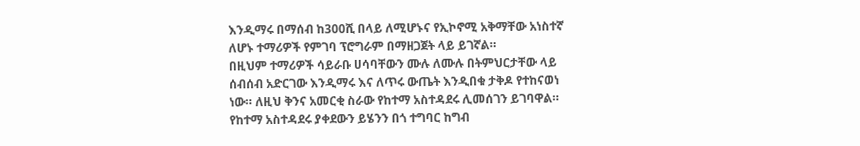እንዲማሩ በማሰብ ከ300ሺ በላይ ለሚሆኑና የኢኮኖሚ አቅማቸው አነስተኛ ለሆኑ ተማሪዎች የምገባ ፕሮግራም በማዘጋጀት ላይ ይገኛል።
በዚህም ተማሪዎች ሳይራቡ ሀሳባቸውን ሙሉ ለሙሉ በትምህርታቸው ላይ ሰብሰብ አድርገው እንዲማሩ እና ለጥሩ ውጤት እንዲበቁ ታቅዶ የተከናወነ ነው። ለዚህ ቅንና አመርቂ ስራው የከተማ አስተዳደሩ ሊመሰገን ይገባዋል። የከተማ አስተዳደሩ ያቀደውን ይሄንን በጎ ተግባር ከግብ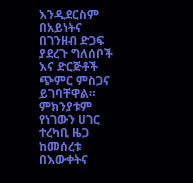እንዲደርስም በአይነትና በገንዘብ ድጋፍ ያደረጉ ግለሰቦች እና ድርጅቶች ጭምር ምስጋና ይገባቸዋል። ምክንያቱም የነገውን ሀገር ተረካቢ ዜጋ ከመሰረቱ በእውቀትና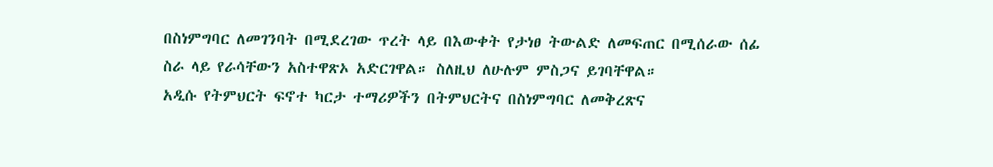በስነምግባር ለመገንባት በሚደረገው ጥረት ላይ በእውቀት የታነፀ ትውልድ ለመፍጠር በሚሰራው ሰፊ ስራ ላይ የራሳቸውን አስተዋጽኦ አድርገዋል። ስለዚህ ለሁሉም ምስጋና ይገባቸዋል።
አዲሱ የትምህርት ፍኖተ ካርታ ተማሪዎችን በትምህርትና በስነምግባር ለመቅረጽና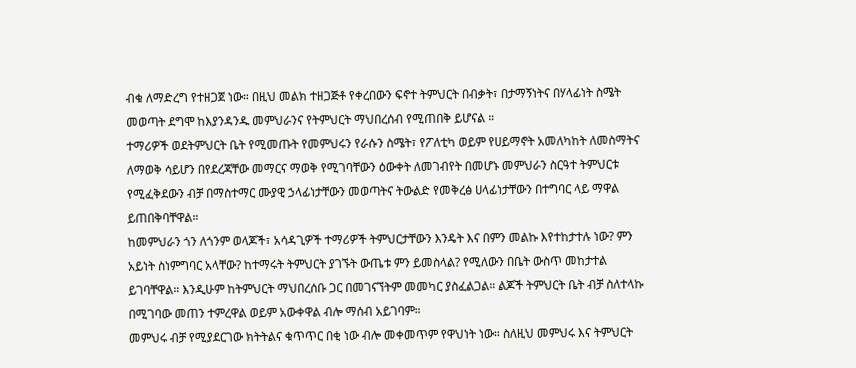ብቁ ለማድረግ የተዘጋጀ ነው። በዚህ መልክ ተዘጋጅቶ የቀረበውን ፍኖተ ትምህርት በብቃት፣ በታማኝነትና በሃላፊነት ስሜት መወጣት ደግሞ ከእያንዳንዱ መምህራንና የትምህርት ማህበረሰብ የሚጠበቅ ይሆናል ።
ተማሪዎች ወደትምህርት ቤት የሚመጡት የመምህሩን የራሱን ስሜት፣ የፖለቲካ ወይም የሀይማኖት አመለካከት ለመስማትና ለማወቅ ሳይሆን በየደረጃቸው መማርና ማወቅ የሚገባቸውን ዕውቀት ለመገብየት በመሆኑ መምህራን ስርዓተ ትምህርቱ የሚፈቅደውን ብቻ በማስተማር ሙያዊ ኃላፊነታቸውን መወጣትና ትውልድ የመቅረፅ ሀላፊነታቸውን በተግባር ላይ ማዋል ይጠበቅባቸዋል።
ከመምህራን ጎን ለጎንም ወላጆች፣ አሳዳጊዎች ተማሪዎች ትምህርታቸውን እንዴት እና በምን መልኩ እየተከታተሉ ነው? ምን አይነት ስነምግባር አላቸው? ከተማሩት ትምህርት ያገኙት ውጤቱ ምን ይመስላል? የሚለውን በቤት ውስጥ መከታተል ይገባቸዋል። እንዲሁም ከትምህርት ማህበረሰቡ ጋር በመገናኘትም መመካር ያስፈልጋል። ልጆች ትምህርት ቤት ብቻ ስለተላኩ በሚገባው መጠን ተምረዋል ወይም አውቀዋል ብሎ ማሰብ አይገባም።
መምህሩ ብቻ የሚያደርገው ክትትልና ቁጥጥር በቂ ነው ብሎ መቀመጥም የዋህነት ነው። ስለዚህ መምህሩ እና ትምህርት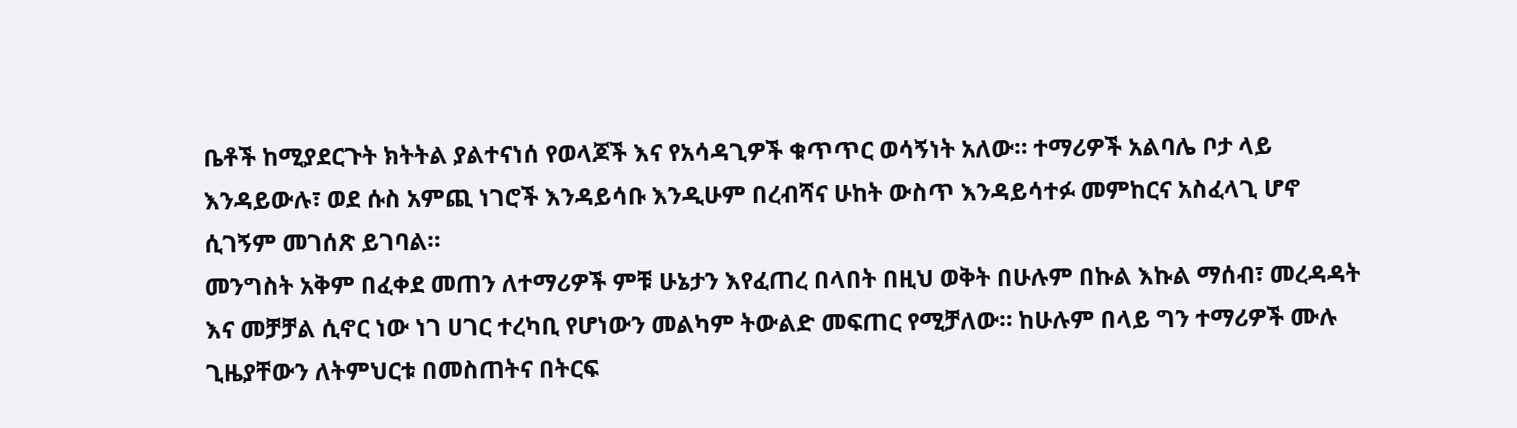ቤቶች ከሚያደርጉት ክትትል ያልተናነሰ የወላጆች እና የአሳዳጊዎች ቁጥጥር ወሳኝነት አለው። ተማሪዎች አልባሌ ቦታ ላይ እንዳይውሉ፣ ወደ ሱስ አምጪ ነገሮች እንዳይሳቡ እንዲሁም በረብሻና ሁከት ውስጥ እንዳይሳተፉ መምከርና አስፈላጊ ሆኖ ሲገኝም መገሰጽ ይገባል።
መንግስት አቅም በፈቀደ መጠን ለተማሪዎች ምቹ ሁኔታን እየፈጠረ በላበት በዚህ ወቅት በሁሉም በኩል እኩል ማሰብ፣ መረዳዳት እና መቻቻል ሲኖር ነው ነገ ሀገር ተረካቢ የሆነውን መልካም ትውልድ መፍጠር የሚቻለው። ከሁሉም በላይ ግን ተማሪዎች ሙሉ ጊዜያቸውን ለትምህርቱ በመስጠትና በትርፍ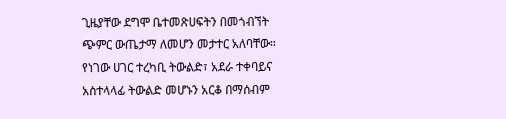ጊዜያቸው ደግሞ ቤተመጽሀፍትን በመጎብኘት ጭምር ውጤታማ ለመሆን መታተር አለባቸው።
የነገው ሀገር ተረካቢ ትውልድ፣ አደራ ተቀባይና አስተላላፊ ትውልድ መሆኑን አርቆ በማሰብም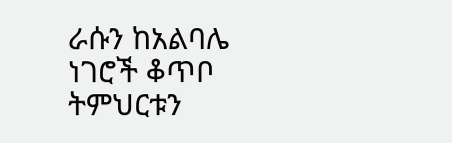ራሱን ከአልባሌ ነገሮች ቆጥቦ ትምህርቱን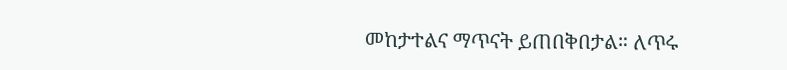መከታተልና ማጥናት ይጠበቅበታል። ለጥሩ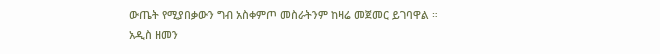ውጤት የሚያበቃውን ግብ አስቀምጦ መስራትንም ከዛሬ መጀመር ይገባዋል ።
አዲስ ዘመን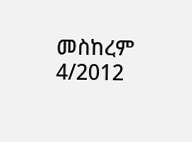መስከረም 4/2012